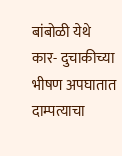बांबोळी येथे कार- दुचाकीच्या भीषण अपघातात दाम्पत्याचा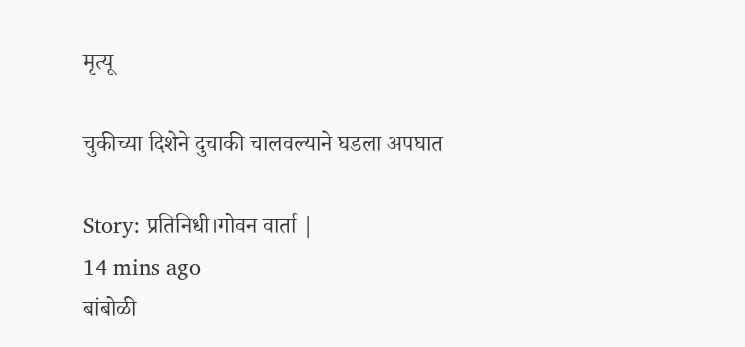मृत्यू

चुकीच्या दिशेने दुचाकी चालवल्याने घडला अपघात

Story: प्रतिनिधी।गोवन वार्ता |
14 mins ago
बांबोळी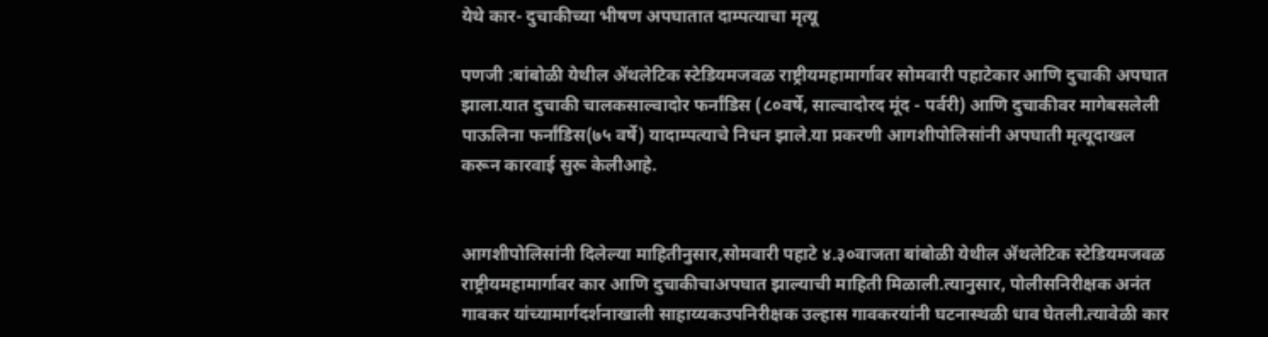येथे कार- दुचाकीच्या भीषण अपघातात दाम्पत्याचा मृत्यू

पणजी :बांबोळी येथील ॲथलेटिक स्टेडियमजवळ राष्ट्रीयमहामार्गावर सोमवारी पहाटेकार आणि दुचाकी अपघात झाला.यात दुचाकी चालकसाल्वादोर फर्नांडिस (८०वर्षे, साल्वादोरद मूंद - पर्वरी) आणि दुचाकीवर मागेबसलेली पाऊलिना फर्नांडिस(७५ वर्षे) यादाम्पत्याचे निधन झाले.या प्रकरणी आगशीपोलिसांनी अपघाती मृत्यूदाखल करून कारवाई सुरू केलीआहे.


आगशीपोलिसांनी दिलेल्या माहितीनुसार,सोमवारी पहाटे ४.३०वाजता बांबोळी येथील ॲथलेटिक स्टेडियमजवळ राष्ट्रीयमहामार्गावर कार आणि दुचाकीचाअपघात झाल्याची माहिती मिळाली.त्यानुसार, पोलीसनिरीक्षक अनंत गावकर यांच्यामार्गदर्शनाखाली साहाय्यकउपनिरीक्षक उल्हास गावकरयांनी घटनास्थळी धाव घेतली.त्यावेळी कार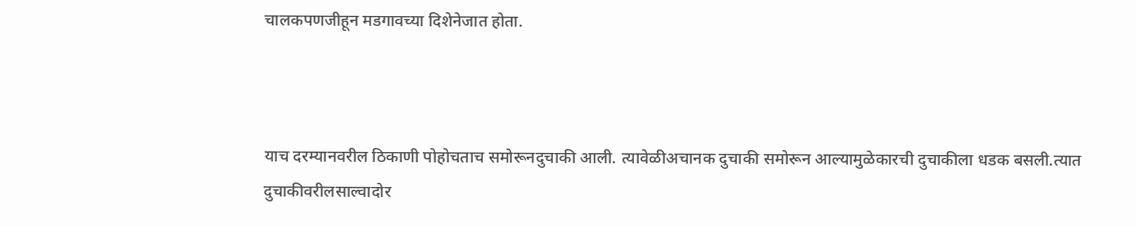चालकपणजीहून मडगावच्या दिशेनेजात होता.



याच दरम्यानवरील ठिकाणी पोहोचताच समोरूनदुचाकी आली. त्यावेळीअचानक दुचाकी समोरून आल्यामुळेकारची दुचाकीला धडक बसली.त्यात दुचाकीवरीलसाल्वादोर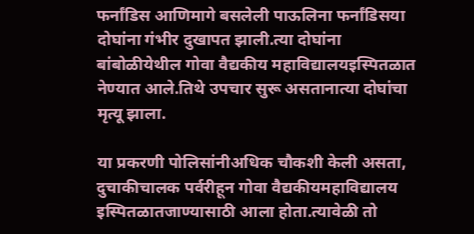फर्नांडिस आणिमागे बसलेली पाऊलिना फर्नांडिसया दोघांना गंभीर दुखापत झाली.त्या दोघांना बांबोळीयेथील गोवा वैद्यकीय महाविद्यालयइस्पितळात नेण्यात आले.तिथे उपचार सुरू असतानात्या दोघांचा मृत्यू झाला.

या प्रकरणी पोलिसांनीअधिक चौकशी केली असता, दुचाकीचालक पर्वरीहून गोवा वैद्यकीयमहाविद्यालय इस्पितळातजाण्यासाठी आला होता.त्यावेळी तो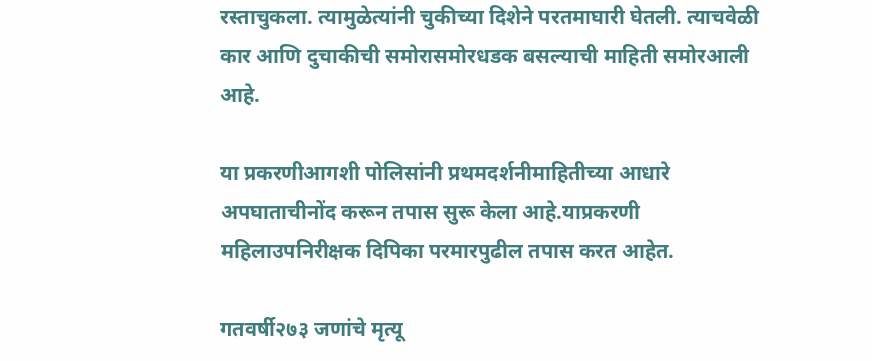रस्ताचुकला. त्यामुळेत्यांनी चुकीच्या दिशेने परतमाघारी घेतली. त्याचवेळी कार आणि दुचाकीची समोरासमोरधडक बसल्याची माहिती समोरआली आहे.

या प्रकरणीआगशी पोलिसांनी प्रथमदर्शनीमाहितीच्या आधारे अपघाताचीनोंद करून तपास सुरू केला आहे.याप्रकरणी महिलाउपनिरीक्षक दिपिका परमारपुढील तपास करत आहेत.

गतवर्षी२७३ जणांचे मृत्यू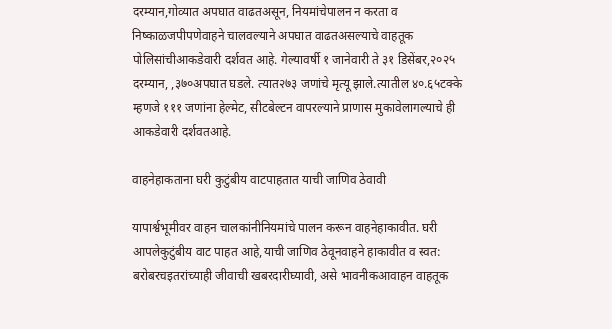दरम्यान,गोव्यात अपघात वाढतअसून, नियमांचेपालन न करता व निष्काळजपीपणेवाहने चालवल्याने अपघात वाढतअसल्याचे वाहतूक पोलिसांचीआकडेवारी दर्शवत आहे. गेल्यावर्षी १ जानेवारी ते ३१ डिसेंबर,२०२५ दरम्यान, ,३७०अपघात घडले. त्यात२७३ जणांचे मृत्यू झाले.त्यातील ४०.६५टक्के म्हणजे १११ जणांना हेल्मेट, सीटबेल्टन वापरल्याने प्राणास मुकावेलागल्याचे ही आकडेवारी दर्शवतआहे.

वाहनेहाकताना घरी कुटुंबीय वाटपाहतात याची जाणिव ठेवावी

यापार्श्वभूमीवर वाहन चालकांनीनियमांचे पालन करून वाहनेहाकावीत. घरी आपलेकुटुंबीय वाट पाहत आहे,याची जाणिव ठेवूनवाहने हाकावीत व स्वत: बरोबरचइतरांच्याही जीवाची खबरदारीघ्यावी, असे भावनीकआवाहन वाहतूक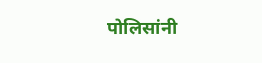पोलिसांनी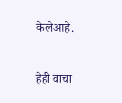केलेआहे.

हेही वाचा